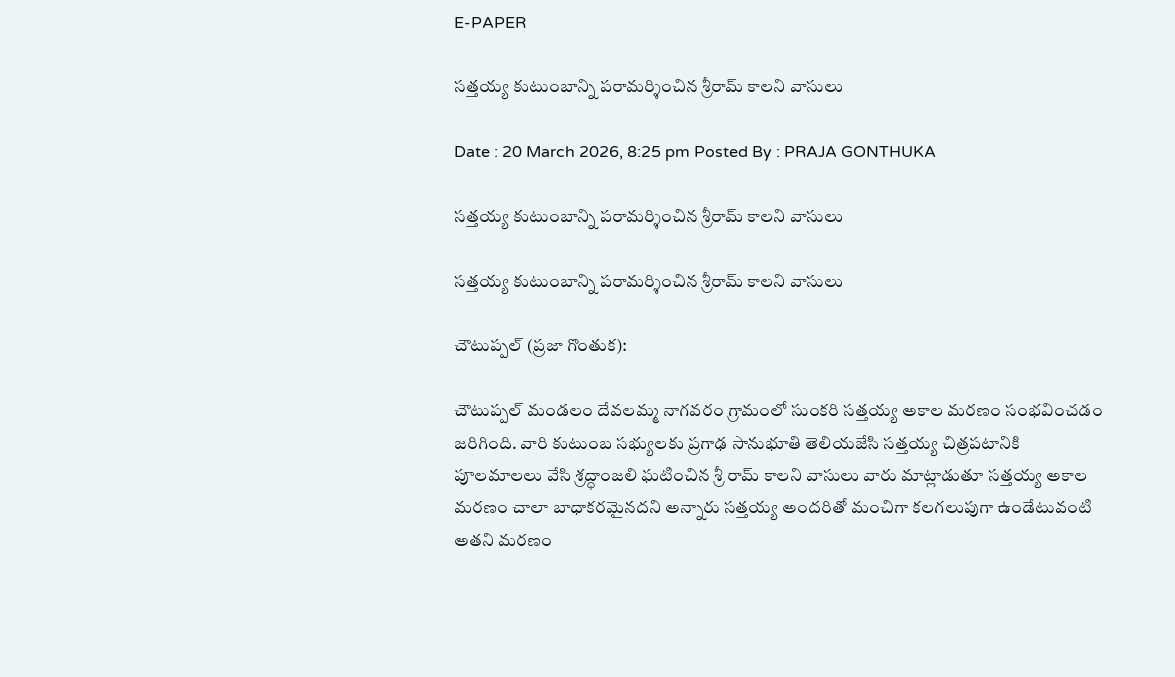E-PAPER

సత్తయ్య కుటుంబాన్ని పరామర్శించిన శ్రీరామ్ కాలని వాసులు

Date : 20 March 2026, 8:25 pm Posted By : PRAJA GONTHUKA

సత్తయ్య కుటుంబాన్ని పరామర్శించిన శ్రీరామ్ కాలని వాసులు

సత్తయ్య కుటుంబాన్ని పరామర్శించిన శ్రీరామ్ కాలని వాసులు

చౌటుప్పల్ (ప్రజా గొంతుక):

చౌటుప్పల్ మండలం దేవలమ్మ నాగవరం గ్రామంలో సుంకరి సత్తయ్య అకాల మరణం సంభవించడం జరిగింది. వారి కుటుంబ సభ్యులకు ప్రగాఢ సానుభూతి తెలియజేసి సత్తయ్య చిత్రపటానికి పూలమాలలు వేసి శ్రద్ధాంజలి ఘటించిన శ్రీ రామ్ కాలని వాసులు వారు మాట్లాడుతూ సత్తయ్య అకాల మరణం చాలా బాధాకరమైనదని అన్నారు సత్తయ్య అందరితో మంచిగా కలగలుపుగా ఉండేటువంటి అతని మరణం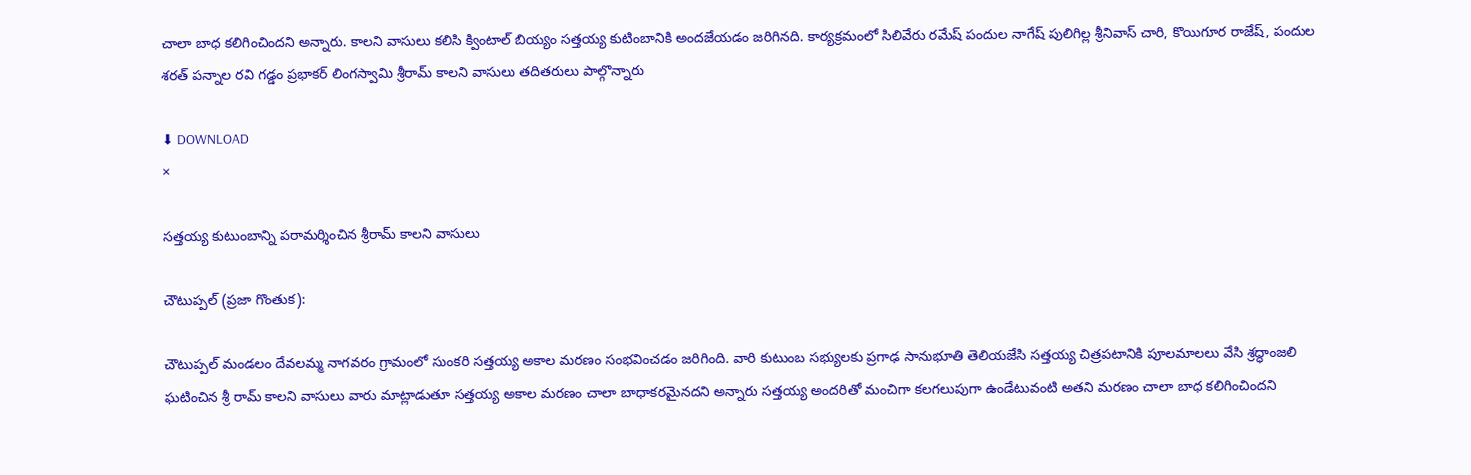చాలా బాధ కలిగించిందని అన్నారు. కాలని వాసులు కలిసి క్వింటాల్ బియ్యం సత్తయ్య కుటింబానికి అందజేయడం జరిగినది. కార్యక్రమంలో సిలివేరు రమేష్ పందుల నాగేష్ పులిగిల్ల శ్రీనివాస్ చారి, కొయిగూర రాజేష్, పందుల శరత్ పన్నాల రవి గడ్డం ప్రభాకర్ లింగస్వామి శ్రీరామ్ కాలని వాసులు తదితరులు పాల్గొన్నారు

⬇ DOWNLOAD
×

సత్తయ్య కుటుంబాన్ని పరామర్శించిన శ్రీరామ్ కాలని వాసులు

చౌటుప్పల్ (ప్రజా గొంతుక):

చౌటుప్పల్ మండలం దేవలమ్మ నాగవరం గ్రామంలో సుంకరి సత్తయ్య అకాల మరణం సంభవించడం జరిగింది. వారి కుటుంబ సభ్యులకు ప్రగాఢ సానుభూతి తెలియజేసి సత్తయ్య చిత్రపటానికి పూలమాలలు వేసి శ్రద్ధాంజలి ఘటించిన శ్రీ రామ్ కాలని వాసులు వారు మాట్లాడుతూ సత్తయ్య అకాల మరణం చాలా బాధాకరమైనదని అన్నారు సత్తయ్య అందరితో మంచిగా కలగలుపుగా ఉండేటువంటి అతని మరణం చాలా బాధ కలిగించిందని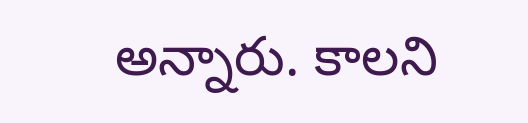అన్నారు. కాలని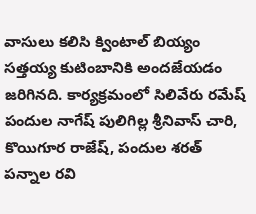వాసులు కలిసి క్వింటాల్ బియ్యం సత్తయ్య కుటింబానికి అందజేయడం జరిగినది. కార్యక్రమంలో సిలివేరు రమేష్ పందుల నాగేష్ పులిగిల్ల శ్రీనివాస్ చారి, కొయిగూర రాజేష్, పందుల శరత్ పన్నాల రవి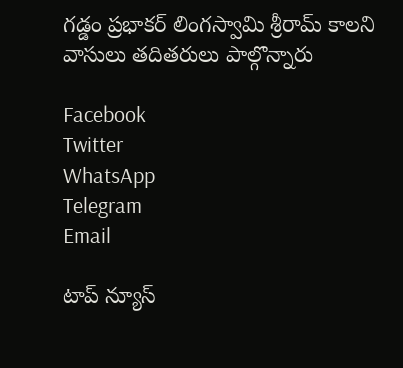గడ్డం ప్రభాకర్ లింగస్వామి శ్రీరామ్ కాలని వాసులు తదితరులు పాల్గొన్నారు

Facebook
Twitter
WhatsApp
Telegram
Email

టాప్ న్యూస్